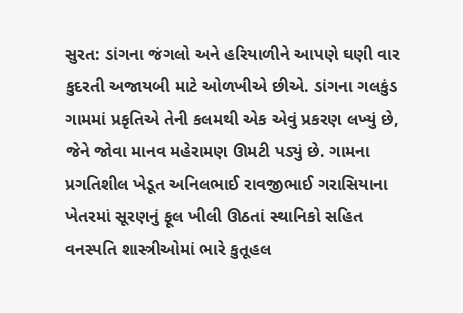સુરત: ડાંગના જંગલો અને હરિયાળીને આપણે ઘણી વાર કુદરતી અજાયબી માટે ઓળખીએ છીએ. ડાંગના ગલકુંડ ગામમાં પ્રકૃતિએ તેની કલમથી એક એવું પ્રકરણ લખ્યું છે, જેને જોવા માનવ મહેરામણ ઊમટી પડ્યું છે. ગામના પ્રગતિશીલ ખેડૂત અનિલભાઈ રાવજીભાઈ ગરાસિયાના ખેતરમાં સૂરણનું ફૂલ ખીલી ઊઠતાં સ્થાનિકો સહિત વનસ્પતિ શાસ્ત્રીઓમાં ભારે કુતૂહલ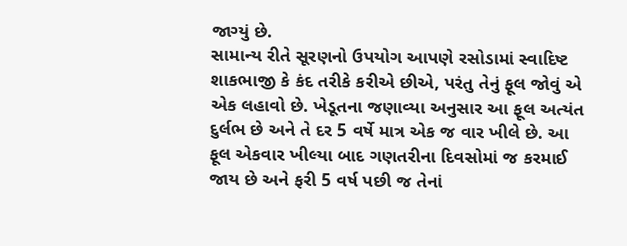જાગ્યું છે.
સામાન્ય રીતે સૂરણનો ઉપયોગ આપણે રસોડામાં સ્વાદિષ્ટ શાકભાજી કે કંદ તરીકે કરીએ છીએ, પરંતુ તેનું ફૂલ જોવું એ એક લહાવો છે. ખેડૂતના જણાવ્યા અનુસાર આ ફૂલ અત્યંત દુર્લભ છે અને તે દર 5 વર્ષે માત્ર એક જ વાર ખીલે છે. આ ફૂલ એકવાર ખીલ્યા બાદ ગણતરીના દિવસોમાં જ કરમાઈ જાય છે અને ફરી 5 વર્ષ પછી જ તેનાં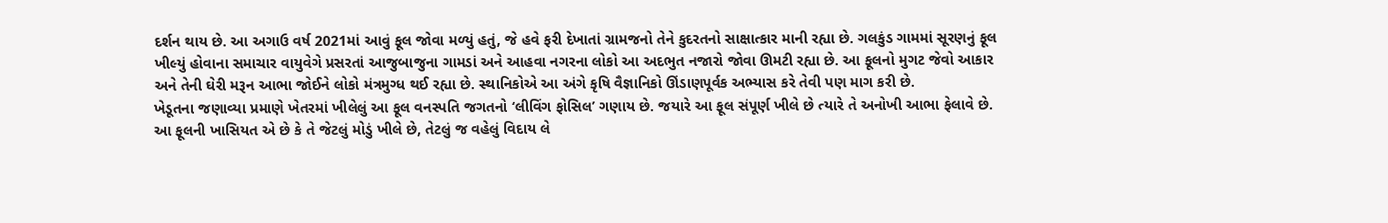દર્શન થાય છે. આ અગાઉ વર્ષ 2021માં આવું ફૂલ જોવા મળ્યું હતું, જે હવે ફરી દેખાતાં ગ્રામજનો તેને કુદરતનો સાક્ષાત્કાર માની રહ્યા છે. ગલકુંડ ગામમાં સૂરણનું ફૂલ ખીલ્યું હોવાના સમાચાર વાયુવેગે પ્રસરતાં આજુબાજુના ગામડાં અને આહવા નગરના લોકો આ અદભુત નજારો જોવા ઊમટી રહ્યા છે. આ ફૂલનો મુગટ જેવો આકાર અને તેની ઘેરી મરૂન આભા જોઈને લોકો મંત્રમુગ્ધ થઈ રહ્યા છે. સ્થાનિકોએ આ અંગે કૃષિ વૈજ્ઞાનિકો ઊંડાણપૂર્વક અભ્યાસ કરે તેવી પણ માગ કરી છે.
ખેડૂતના જણાવ્યા પ્રમાણે ખેતરમાં ખીલેલું આ ફૂલ વનસ્પતિ જગતનો ‘લીવિંગ ફોસિલ’ ગણાય છે. જયારે આ ફૂલ સંપૂર્ણ ખીલે છે ત્યારે તે અનોખી આભા ફેલાવે છે. આ ફૂલની ખાસિયત એ છે કે તે જેટલું મોડું ખીલે છે, તેટલું જ વહેલું વિદાય લે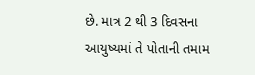છે. માત્ર 2 થી 3 દિવસના આયુષ્યમાં તે પોતાની તમામ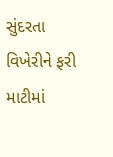સુંદરતા વિખેરીને ફરી માટીમાં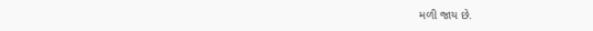મળી જાય છે.